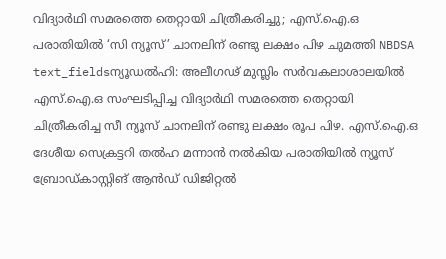വിദ്യാർഥി സമരത്തെ തെറ്റായി ചിത്രീകരിച്ചു; എസ്.ഐ.ഒ പരാതിയിൽ ‘സി ന്യൂസ്’ ചാനലിന് രണ്ടു ലക്ഷം പിഴ ചുമത്തി NBDSA
text_fieldsന്യൂഡൽഹി: അലീഗഢ് മുസ്ലിം സർവകലാശാലയിൽ എസ്.ഐ.ഒ സംഘടിപ്പിച്ച വിദ്യാർഥി സമരത്തെ തെറ്റായി ചിത്രീകരിച്ച സീ ന്യൂസ് ചാനലിന് രണ്ടു ലക്ഷം രൂപ പിഴ. എസ്.ഐ.ഒ ദേശീയ സെക്രട്ടറി തൽഹ മന്നാൻ നൽകിയ പരാതിയിൽ ന്യൂസ് ബ്രോഡ്കാസ്റ്റിങ് ആൻഡ് ഡിജിറ്റൽ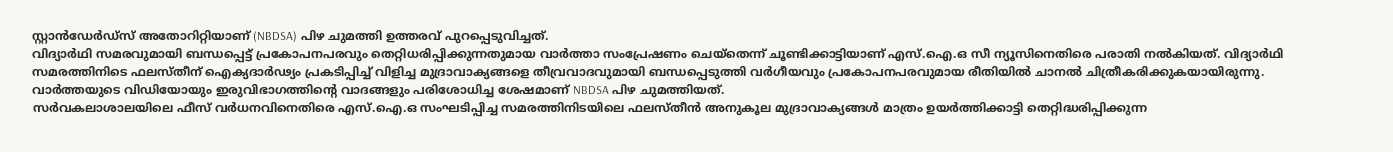സ്റ്റാൻഡേർഡ്സ് അതോറിറ്റിയാണ് (NBDSA) പിഴ ചുമത്തി ഉത്തരവ് പുറപ്പെടുവിച്ചത്.
വിദ്യാർഥി സമരവുമായി ബന്ധപ്പെട്ട് പ്രകോപനപരവും തെറ്റിധരിപ്പിക്കുന്നതുമായ വാർത്താ സംപ്രേഷണം ചെയ്തെന്ന് ചൂണ്ടിക്കാട്ടിയാണ് എസ്.ഐ.ഒ സീ ന്യൂസിനെതിരെ പരാതി നൽകിയത്. വിദ്യാർഥി സമരത്തിനിടെ ഫലസ്തീന് ഐക്യദാർഢ്യം പ്രകടിപ്പിച്ച് വിളിച്ച മുദ്രാവാക്യങ്ങളെ തീവ്രവാദവുമായി ബന്ധപ്പെടുത്തി വർഗീയവും പ്രകോപനപരവുമായ രീതിയിൽ ചാനൽ ചിത്രീകരിക്കുകയായിരുന്നു. വാർത്തയുടെ വിഡിയോയും ഇരുവിഭാഗത്തിന്റെ വാദങ്ങളും പരിശോധിച്ച ശേഷമാണ് NBDSA പിഴ ചുമത്തിയത്.
സർവകലാശാലയിലെ ഫീസ് വർധനവിനെതിരെ എസ്.ഐ.ഒ സംഘടിപ്പിച്ച സമരത്തിനിടയിലെ ഫലസ്തീൻ അനുകൂല മുദ്രാവാക്യങ്ങൾ മാത്രം ഉയർത്തിക്കാട്ടി തെറ്റിദ്ധരിപ്പിക്കുന്ന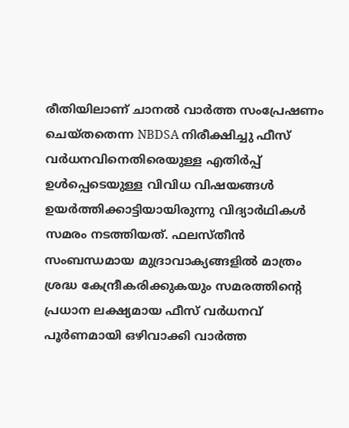രീതിയിലാണ് ചാനൽ വാർത്ത സംപ്രേഷണം ചെയ്തതെന്ന NBDSA നിരീക്ഷിച്ചു ഫീസ് വർധനവിനെതിരെയുള്ള എതിർപ്പ് ഉൾപ്പെടെയുള്ള വിവിധ വിഷയങ്ങൾ ഉയർത്തിക്കാട്ടിയായിരുന്നു വിദ്യാർഥികൾ സമരം നടത്തിയത്. ഫലസ്തീൻ സംബന്ധമായ മുദ്രാവാക്യങ്ങളിൽ മാത്രം ശ്രദ്ധ കേന്ദ്രീകരിക്കുകയും സമരത്തിന്റെ പ്രധാന ലക്ഷ്യമായ ഫീസ് വർധനവ് പൂർണമായി ഒഴിവാക്കി വാർത്ത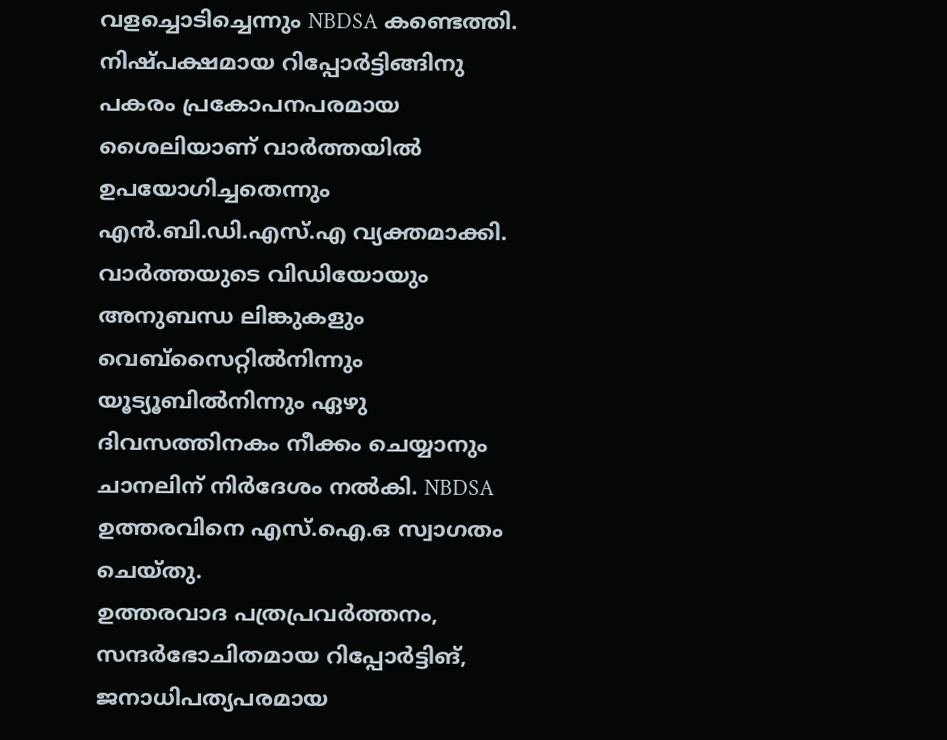വളച്ചൊടിച്ചെന്നും NBDSA കണ്ടെത്തി.
നിഷ്പക്ഷമായ റിപ്പോർട്ടിങ്ങിനു പകരം പ്രകോപനപരമായ ശൈലിയാണ് വാർത്തയിൽ ഉപയോഗിച്ചതെന്നും എൻ.ബി.ഡി.എസ്.എ വ്യക്തമാക്കി. വാർത്തയുടെ വിഡിയോയും അനുബന്ധ ലിങ്കുകളും വെബ്സൈറ്റിൽനിന്നും യൂട്യൂബിൽനിന്നും ഏഴു ദിവസത്തിനകം നീക്കം ചെയ്യാനും ചാനലിന് നിർദേശം നൽകി. NBDSA ഉത്തരവിനെ എസ്.ഐ.ഒ സ്വാഗതം ചെയ്തു.
ഉത്തരവാദ പത്രപ്രവർത്തനം, സന്ദർഭോചിതമായ റിപ്പോർട്ടിങ്, ജനാധിപത്യപരമായ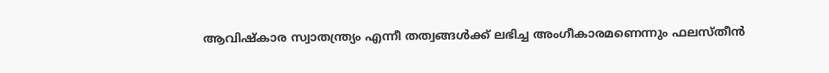ആവിഷ്കാര സ്വാതന്ത്ര്യം എന്നീ തത്വങ്ങൾക്ക് ലഭിച്ച അംഗീകാരമണെന്നും ഫലസ്തീൻ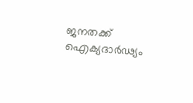ജനതക്ക് ഐക്യദാർഢ്യം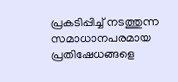പ്രകടിപ്പിച്ച് നടത്തുന്ന സമാധാനപരമായ പ്രതിഷേധങ്ങളെ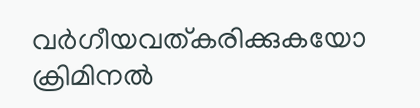വർഗീയവത്കരിക്കുകയോ ക്രിമിനൽ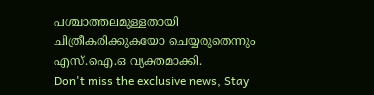പശ്ചാത്തലമുള്ളതായി ചിത്രീകരിക്കുകയോ ചെയ്യരുതെന്നും എസ്.ഐ.ഒ വ്യക്തമാക്കി.
Don't miss the exclusive news, Stay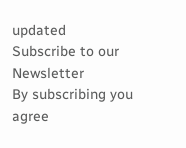updated
Subscribe to our Newsletter
By subscribing you agree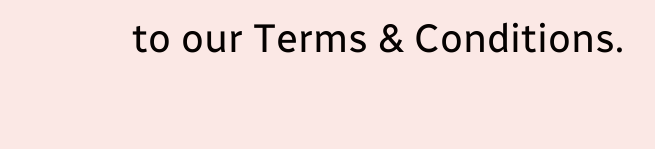to our Terms & Conditions.